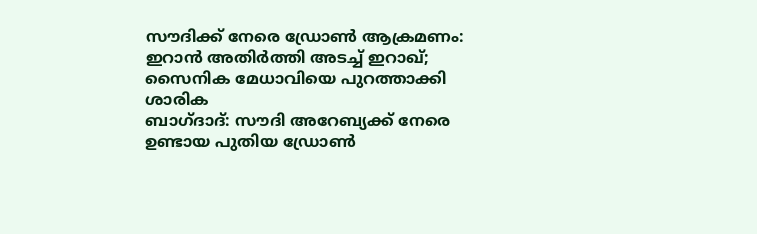സൗദിക്ക് നേരെ ഡ്രോൺ ആക്രമണം: ഇറാൻ അതിർത്തി അടച്ച് ഇറാഖ്; സൈനിക മേധാവിയെ പുറത്താക്കി
ശാരിക
ബാഗ്ദാദ്: സൗദി അറേബ്യക്ക് നേരെ ഉണ്ടായ പുതിയ ഡ്രോൺ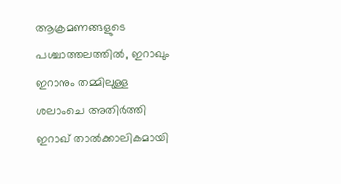ആക്രമണങ്ങളുടെ പശ്ചാത്തലത്തിൽ, ഇറാഖും ഇറാനും തമ്മിലുള്ള ശലാംചെ അതിർത്തി ഇറാഖ് താൽക്കാലികമായി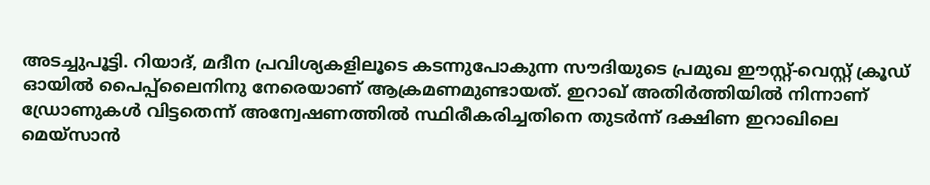അടച്ചുപൂട്ടി. റിയാദ്, മദീന പ്രവിശ്യകളിലൂടെ കടന്നുപോകുന്ന സൗദിയുടെ പ്രമുഖ ഈസ്റ്റ്-വെസ്റ്റ് ക്രൂഡ് ഓയിൽ പൈപ്പ്ലൈനിനു നേരെയാണ് ആക്രമണമുണ്ടായത്. ഇറാഖ് അതിർത്തിയിൽ നിന്നാണ് ഡ്രോണുകൾ വിട്ടതെന്ന് അന്വേഷണത്തിൽ സ്ഥിരീകരിച്ചതിനെ തുടർന്ന് ദക്ഷിണ ഇറാഖിലെ മെയ്സാൻ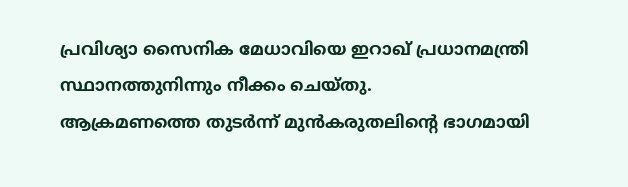പ്രവിശ്യാ സൈനിക മേധാവിയെ ഇറാഖ് പ്രധാനമന്ത്രി സ്ഥാനത്തുനിന്നും നീക്കം ചെയ്തു.
ആക്രമണത്തെ തുടർന്ന് മുൻകരുതലിന്റെ ഭാഗമായി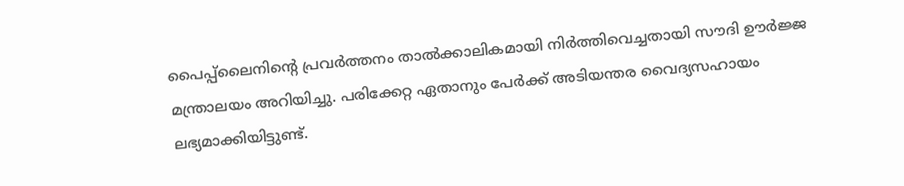പൈപ്പ്ലൈനിന്റെ പ്രവർത്തനം താൽക്കാലികമായി നിർത്തിവെച്ചതായി സൗദി ഊർജ്ജ മന്ത്രാലയം അറിയിച്ചു. പരിക്കേറ്റ ഏതാനും പേർക്ക് അടിയന്തര വൈദ്യസഹായം ലഭ്യമാക്കിയിട്ടുണ്ട്.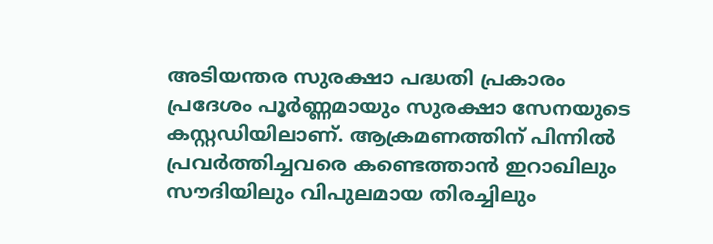അടിയന്തര സുരക്ഷാ പദ്ധതി പ്രകാരം പ്രദേശം പൂർണ്ണമായും സുരക്ഷാ സേനയുടെ കസ്റ്റഡിയിലാണ്. ആക്രമണത്തിന് പിന്നിൽ പ്രവർത്തിച്ചവരെ കണ്ടെത്താൻ ഇറാഖിലും സൗദിയിലും വിപുലമായ തിരച്ചിലും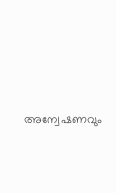അന്വേഷണവും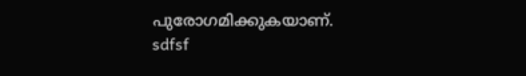പുരോഗമിക്കുകയാണ്.
sdfsf